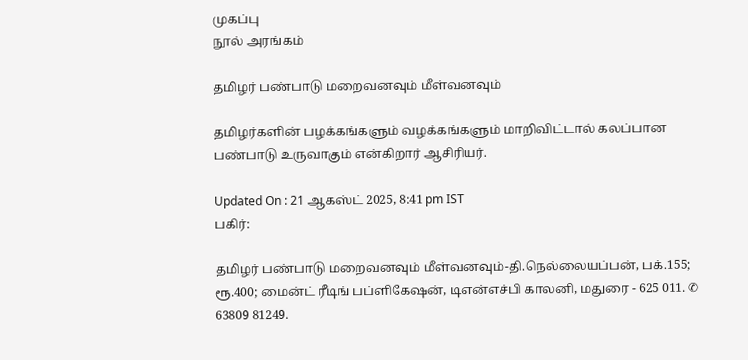முகப்பு
நூல் அரங்கம்

தமிழர் பண்பாடு மறைவனவும் மீள்வனவும்

தமிழர்களின் பழக்கங்களும் வழக்கங்களும் மாறிவிட்டால் கலப்பான பண்பாடு உருவாகும் என்கிறார் ஆசிரியர்.

Updated On : 21 ஆகஸ்ட் 2025, 8:41 pm IST
பகிர்:

தமிழர் பண்பாடு மறைவனவும் மீள்வனவும்-தி.நெல்லையப்பன், பக்.155; ரூ.400; மைன்ட் ரீடிங் பப்ளிகேஷன், டிஎன்எச்பி காலனி, மதுரை - 625 011. ✆ 63809 81249.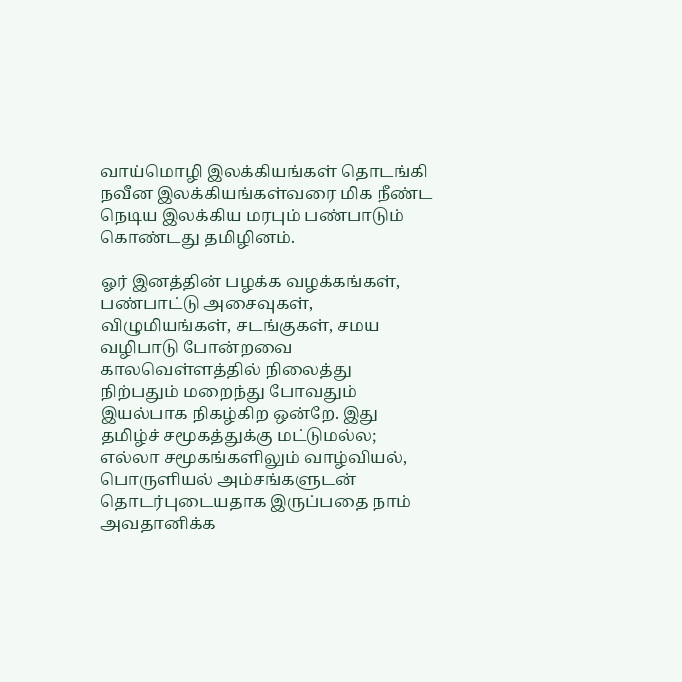வாய்மொழி இலக்கியங்கள் தொடங்கி நவீன இலக்கியங்கள்வரை மிக நீண்ட நெடிய இலக்கிய மரபும் பண்பாடும் கொண்டது தமிழினம்.

ஓர் இனத்தின் பழக்க வழக்கங்கள், பண்பாட்டு அசைவுகள், விழுமியங்கள், சடங்குகள், சமய வழிபாடு போன்றவை காலவெள்ளத்தில் நிலைத்து நிற்பதும் மறைந்து போவதும் இயல்பாக நிகழ்கிற ஒன்றே. இது தமிழ்ச் சமூகத்துக்கு மட்டுமல்ல; எல்லா சமூகங்களிலும் வாழ்வியல், பொருளியல் அம்சங்களுடன் தொடர்புடையதாக இருப்பதை நாம் அவதானிக்க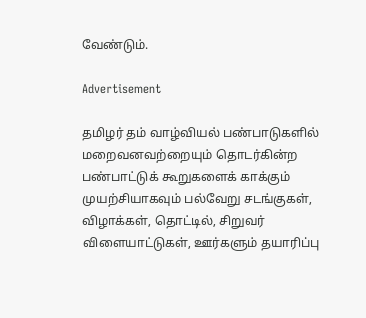வேண்டும்.

Advertisement

தமிழர் தம் வாழ்வியல் பண்பாடுகளில் மறைவனவற்றையும் தொடர்கின்ற பண்பாட்டுக் கூறுகளைக் காக்கும் முயற்சியாகவும் பல்வேறு சடங்குகள், விழாக்கள், தொட்டில், சிறுவர் விளையாட்டுகள், ஊர்களும் தயாரிப்பு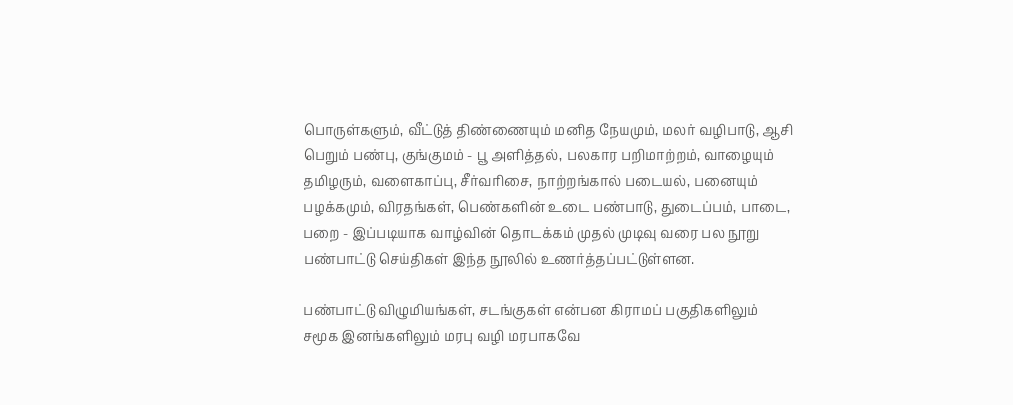பொருள்களும், வீட்டுத் திண்ணையும் மனித நேயமும், மலர் வழிபாடு, ஆசி பெறும் பண்பு, குங்குமம் - பூ அளித்தல், பலகார பறிமாற்றம், வாழையும் தமிழரும், வளைகாப்பு, சீர்வரிசை, நாற்றங்கால் படையல், பனையும் பழக்கமும், விரதங்கள், பெண்களின் உடை பண்பாடு, துடைப்பம், பாடை, பறை - இப்படியாக வாழ்வின் தொடக்கம் முதல் முடிவு வரை பல நூறு பண்பாட்டு செய்திகள் இந்த நூலில் உணர்த்தப்பட்டுள்ளன.

பண்பாட்டு விழுமியங்கள், சடங்குகள் என்பன கிராமப் பகுதிகளிலும் சமூக இனங்களிலும் மரபு வழி மரபாகவே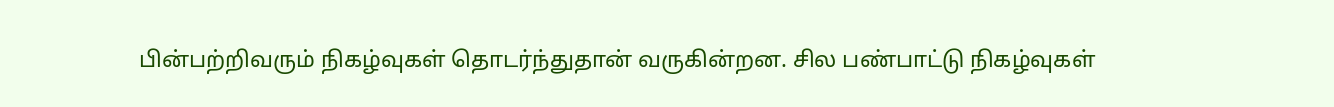பின்பற்றிவரும் நிகழ்வுகள் தொடர்ந்துதான் வருகின்றன. சில பண்பாட்டு நிகழ்வுகள்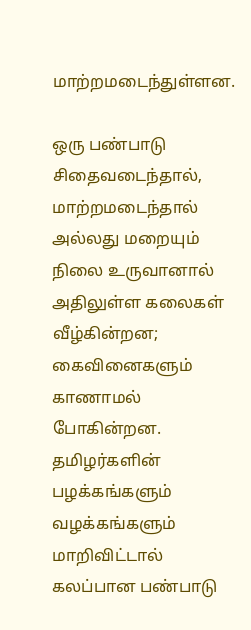மாற்றமடைந்துள்ளன.

ஒரு பண்பாடு சிதைவடைந்தால், மாற்றமடைந்தால் அல்லது மறையும் நிலை உருவானால் அதிலுள்ள கலைகள் வீழ்கின்றன; கைவினைகளும் காணாமல் போகின்றன. தமிழர்களின் பழக்கங்களும் வழக்கங்களும் மாறிவிட்டால் கலப்பான பண்பாடு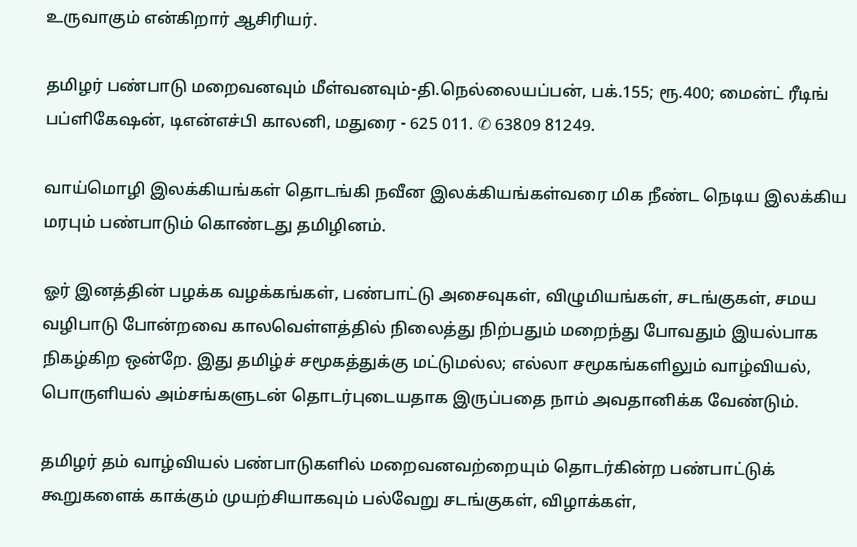உருவாகும் என்கிறார் ஆசிரியர்.

தமிழர் பண்பாடு மறைவனவும் மீள்வனவும்-தி.நெல்லையப்பன், பக்.155; ரூ.400; மைன்ட் ரீடிங் பப்ளிகேஷன், டிஎன்எச்பி காலனி, மதுரை - 625 011. ✆ 63809 81249.

வாய்மொழி இலக்கியங்கள் தொடங்கி நவீன இலக்கியங்கள்வரை மிக நீண்ட நெடிய இலக்கிய மரபும் பண்பாடும் கொண்டது தமிழினம்.

ஓர் இனத்தின் பழக்க வழக்கங்கள், பண்பாட்டு அசைவுகள், விழுமியங்கள், சடங்குகள், சமய வழிபாடு போன்றவை காலவெள்ளத்தில் நிலைத்து நிற்பதும் மறைந்து போவதும் இயல்பாக நிகழ்கிற ஒன்றே. இது தமிழ்ச் சமூகத்துக்கு மட்டுமல்ல; எல்லா சமூகங்களிலும் வாழ்வியல், பொருளியல் அம்சங்களுடன் தொடர்புடையதாக இருப்பதை நாம் அவதானிக்க வேண்டும்.

தமிழர் தம் வாழ்வியல் பண்பாடுகளில் மறைவனவற்றையும் தொடர்கின்ற பண்பாட்டுக் கூறுகளைக் காக்கும் முயற்சியாகவும் பல்வேறு சடங்குகள், விழாக்கள்,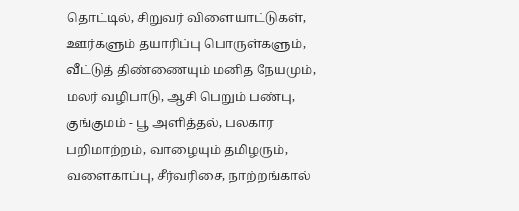தொட்டில், சிறுவர் விளையாட்டுகள், ஊர்களும் தயாரிப்பு பொருள்களும், வீட்டுத் திண்ணையும் மனித நேயமும், மலர் வழிபாடு, ஆசி பெறும் பண்பு, குங்குமம் - பூ அளித்தல், பலகார பறிமாற்றம், வாழையும் தமிழரும், வளைகாப்பு, சீர்வரிசை, நாற்றங்கால்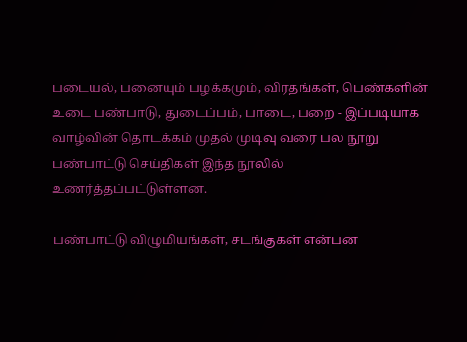படையல், பனையும் பழக்கமும், விரதங்கள், பெண்களின் உடை பண்பாடு, துடைப்பம், பாடை, பறை - இப்படியாக வாழ்வின் தொடக்கம் முதல் முடிவு வரை பல நூறு பண்பாட்டு செய்திகள் இந்த நூலில் உணர்த்தப்பட்டுள்ளன.

பண்பாட்டு விழுமியங்கள், சடங்குகள் என்பன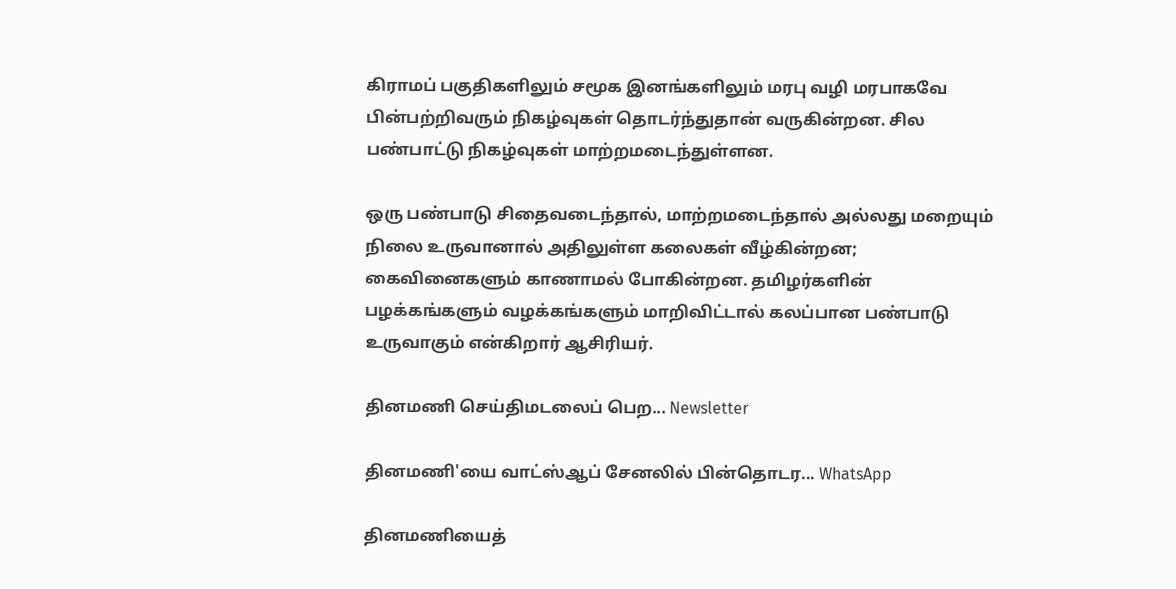கிராமப் பகுதிகளிலும் சமூக இனங்களிலும் மரபு வழி மரபாகவே பின்பற்றிவரும் நிகழ்வுகள் தொடர்ந்துதான் வருகின்றன. சில பண்பாட்டு நிகழ்வுகள் மாற்றமடைந்துள்ளன.

ஒரு பண்பாடு சிதைவடைந்தால், மாற்றமடைந்தால் அல்லது மறையும் நிலை உருவானால் அதிலுள்ள கலைகள் வீழ்கின்றன; கைவினைகளும் காணாமல் போகின்றன. தமிழர்களின் பழக்கங்களும் வழக்கங்களும் மாறிவிட்டால் கலப்பான பண்பாடு உருவாகும் என்கிறார் ஆசிரியர்.

தினமணி செய்திமடலைப் பெற... Newsletter

தினமணி'யை வாட்ஸ்ஆப் சேனலில் பின்தொடர... WhatsApp

தினமணியைத்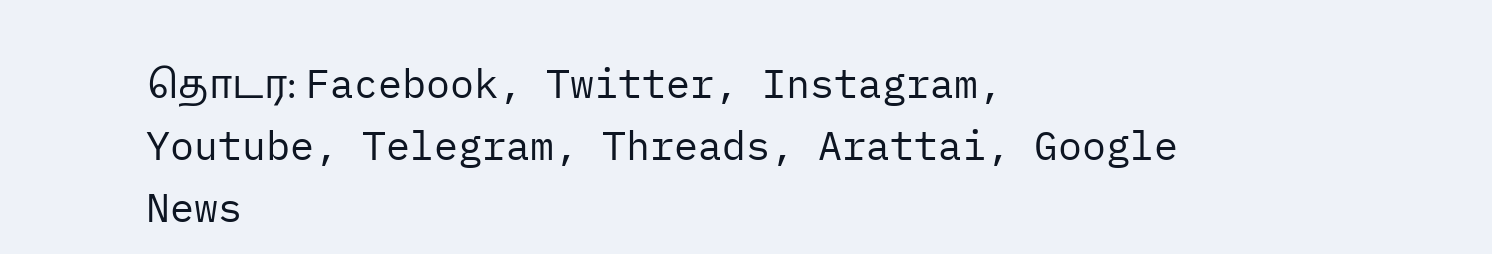தொடர: Facebook, Twitter, Instagram, Youtube, Telegram, Threads, Arattai, Google News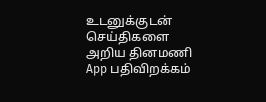உடனுக்குடன் செய்திகளை அறிய தினமணி App பதிவிறக்கம்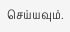செய்யவும்.